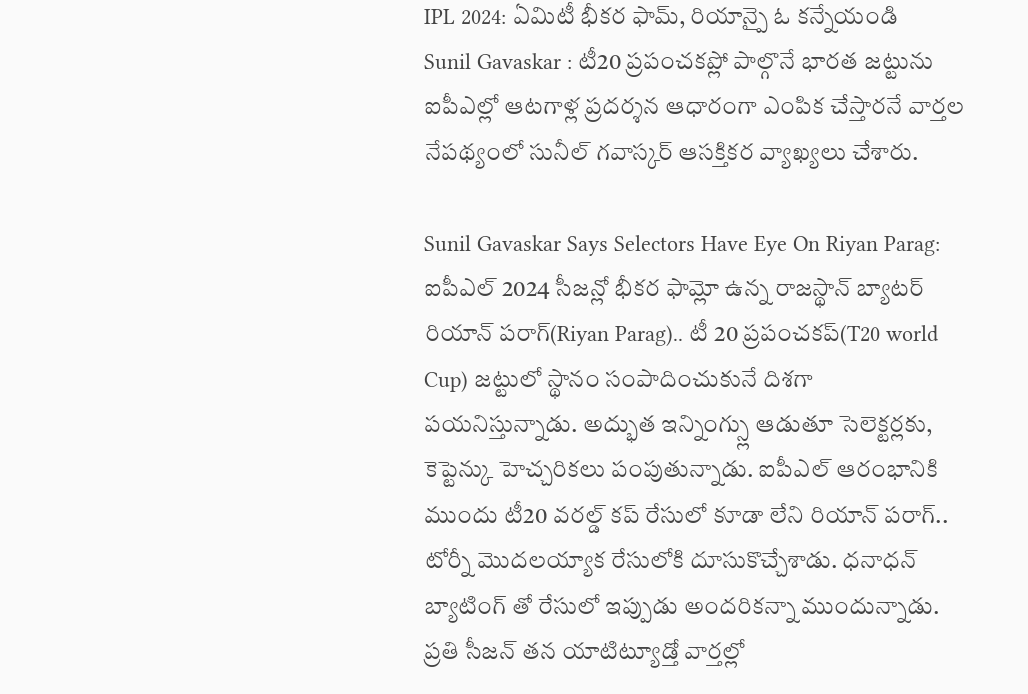IPL 2024: ఏమిటీ భీకర ఫామ్, రియాన్పై ఓ కన్నేయండి
Sunil Gavaskar : టీ20 ప్రపంచకప్లో పాల్గొనే భారత జట్టును ఐపీఎల్లో ఆటగాళ్ల ప్రదర్శన ఆధారంగా ఎంపిక చేస్తారనే వార్తల నేపథ్యంలో సునీల్ గవాస్కర్ ఆసక్తికర వ్యాఖ్యలు చేశారు.

Sunil Gavaskar Says Selectors Have Eye On Riyan Parag: ఐపీఎల్ 2024 సీజన్లో భీకర ఫామ్లో ఉన్న రాజస్థాన్ బ్యాటర్ రియాన్ పరాగ్(Riyan Parag).. టీ 20 ప్రపంచకప్(T20 world Cup) జట్టులో స్థానం సంపాదించుకునే దిశగా పయనిస్తున్నాడు. అద్భుత ఇన్నింగ్స్లు ఆడుతూ సెలెక్టర్లకు, కెప్టెన్కు హెచ్చరికలు పంపుతున్నాడు. ఐపీఎల్ ఆరంభానికి ముందు టీ20 వరల్డ్ కప్ రేసులో కూడా లేని రియాన్ పరాగ్.. టోర్నీ మొదలయ్యాక రేసులోకి దూసుకొచ్చేశాడు. ధనాధన్ బ్యాటింగ్ తో రేసులో ఇప్పుడు అందరికన్నా ముందున్నాడు. ప్రతి సీజన్ తన యాటిట్యూడ్తో వార్తల్లో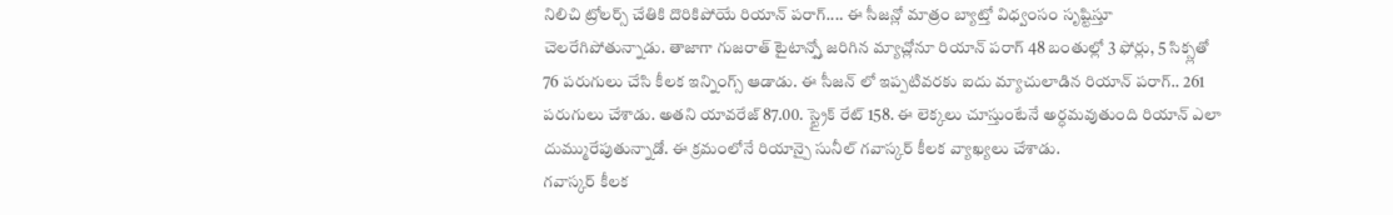నిలిచి ట్రోలర్స్ చేతికి దొరికిపోయే రియాన్ పరాగ్.... ఈ సీజన్లో మాత్రం బ్యాట్తో విధ్వంసం సృష్టిస్తూ చెలరేగిపోతున్నాడు. తాజాగా గుజరాత్ టైటాన్స్తో జరిగిన మ్యాచ్లోనూ రియాన్ పరాగ్ 48 బంతుల్లో 3 ఫోర్లు, 5 సిక్స్లతో 76 పరుగులు చేసి కీలక ఇన్నింగ్స్ ఆడాడు. ఈ సీజన్ లో ఇప్పటివరకు ఐదు మ్యాచులాడిన రియాన్ పరాగ్.. 261 పరుగులు చేశాడు. అతని యావరేజ్ 87.00. స్ట్రైక్ రేట్ 158. ఈ లెక్కలు చూస్తుంటేనే అర్ధమవుతుంది రియాన్ ఎలా దుమ్మురేపుతున్నాడో. ఈ క్రమంలోనే రియాన్పై సునీల్ గవాస్కర్ కీలక వ్యాఖ్యలు చేశాడు.
గవాస్కర్ కీలక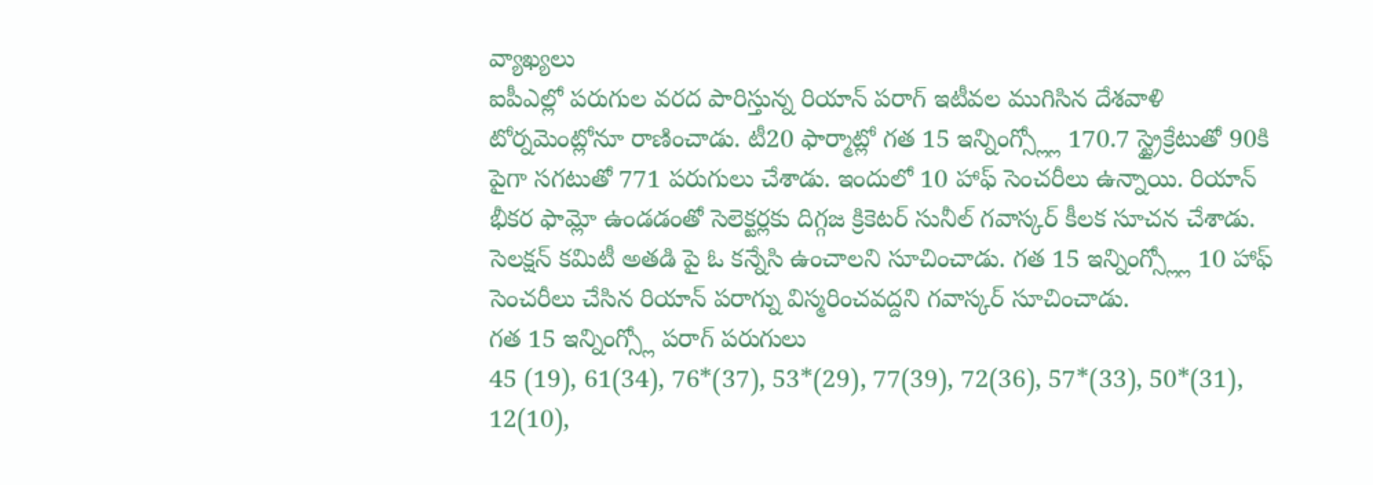వ్యాఖ్యలు
ఐపీఎల్లో పరుగుల వరద పారిస్తున్న రియాన్ పరాగ్ ఇటీవల ముగిసిన దేశవాళి టోర్నమెంట్లోనూ రాణించాడు. టీ20 ఫార్మాట్లో గత 15 ఇన్నింగ్స్ల్లో 170.7 స్ట్రైక్రేటుతో 90కి పైగా సగటుతో 771 పరుగులు చేశాడు. ఇందులో 10 హాఫ్ సెంచరీలు ఉన్నాయి. రియాన్ భీకర ఫామ్లో ఉండడంతో సెలెక్టర్లకు దిగ్గజ క్రికెటర్ సునీల్ గవాస్కర్ కీలక సూచన చేశాడు. సెలక్షన్ కమిటీ అతడి పై ఓ కన్నేసి ఉంచాలని సూచించాడు. గత 15 ఇన్నింగ్స్ల్లో 10 హాఫ్ సెంచరీలు చేసిన రియాన్ పరాగ్ను విస్మరించవద్దని గవాస్కర్ సూచించాడు.
గత 15 ఇన్నింగ్స్లో పరాగ్ పరుగులు
45 (19), 61(34), 76*(37), 53*(29), 77(39), 72(36), 57*(33), 50*(31), 12(10),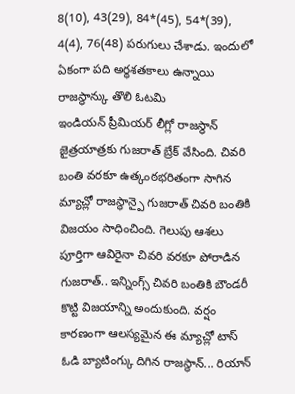8(10), 43(29), 84*(45), 54*(39), 4(4), 76(48) పరుగులు చేశాడు. ఇందులో ఏకంగా పది అర్ధశతకాలు ఉన్నాయి
రాజస్థాన్కు తొలి ఓటమి
ఇండియన్ ప్రీమియర్ లీగ్లో రాజస్థాన్ జైత్రయాత్రకు గుజరాత్ బ్రేక్ వేసింది. చివరి బంతి వరకూ ఉత్కంఠభరితంగా సాగిన మ్యాచ్లో రాజస్థాన్పై గుజరాత్ చివరి బంతికి విజయం సాధించింది. గెలుపు ఆశలు పూర్తిగా ఆవిరైనా చివరి వరకూ పోరాడిన గుజరాత్.. ఇన్నింగ్స్ చివరి బంతికి బౌండరీ కొట్టి విజయాన్ని అందుకుంది. వర్షం కారణంగా ఆలస్యమైన ఈ మ్యాచ్లో టాస్ ఓడి బ్యాటింగ్కు దిగిన రాజస్థాన్... రియాన్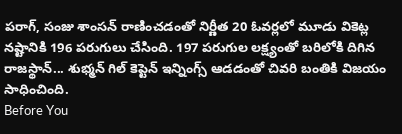పరాగ్, సంజు శాంసన్ రాణించడంతో నిర్ణీత 20 ఓవర్లలో మూడు వికెట్ల నష్టానికి 196 పరుగులు చేసింది. 197 పరుగుల లక్ష్యంతో బరిలోకి దిగిన రాజస్థాన్... శుభ్మన్ గిల్ కెప్టెన్ ఇన్నింగ్స్ ఆడడంతో చివరి బంతికి విజయం సాధించింది.
Before You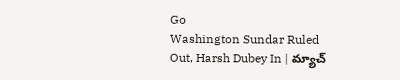Go
Washington Sundar Ruled Out, Harsh Dubey In | మ్యాచ్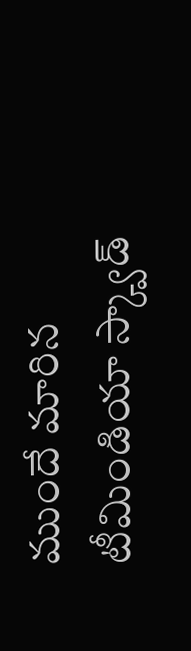ముందే మారిన టీమిండియా స్క్వాడ్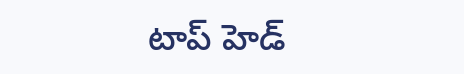టాప్ హెడ్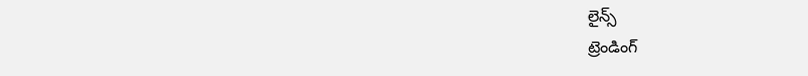లైన్స్
ట్రెండింగ్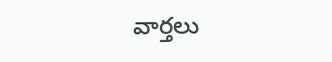వార్తలు